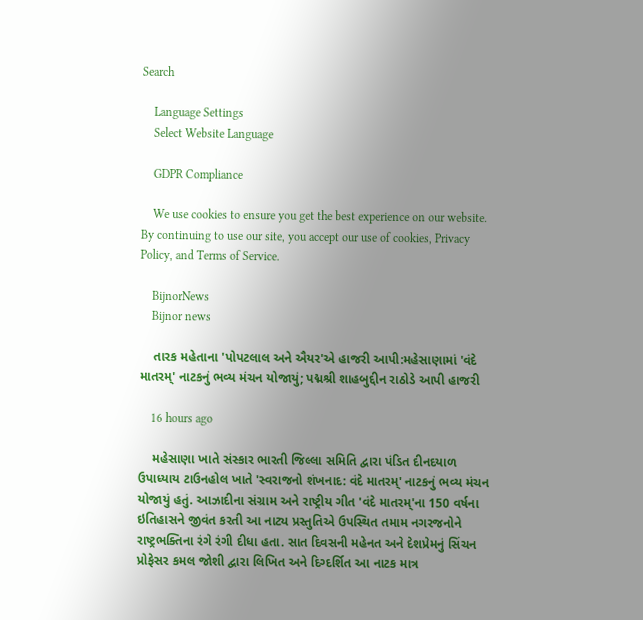Search

    Language Settings
    Select Website Language

    GDPR Compliance

    We use cookies to ensure you get the best experience on our website. By continuing to use our site, you accept our use of cookies, Privacy Policy, and Terms of Service.

    BijnorNews
    Bijnor news

    તારક મહેતાના 'પોપટલાલ અને ઐયર'એ હાજરી આપી:મહેસાણામાં 'વંદે માતરમ્' નાટકનું ભવ્ય મંચન યોજાયું; પદ્મશ્રી શાહબુદ્દીન રાઠોડે આપી હાજરી

    16 hours ago

    મહેસાણા ખાતે સંસ્કાર ભારતી જિલ્લા સમિતિ દ્વારા પંડિત દીનદયાળ ઉપાધ્યાય ટાઉનહોલ ખાતે 'સ્વરાજનો શંખનાદ: વંદે માતરમ્' નાટકનું ભવ્ય મંચન યોજાયું હતું. આઝાદીના સંગ્રામ અને રાષ્ટ્રીય ગીત 'વંદે માતરમ્'ના 150 વર્ષના ઇતિહાસને જીવંત કરતી આ નાટ્ય પ્રસ્તુતિએ ઉપસ્થિત તમામ નગરજનોને રાષ્ટ્રભક્તિના રંગે રંગી દીધા હતા. સાત દિવસની મહેનત અને દેશપ્રેમનું સિંચન પ્રોફેસર કમલ જોશી દ્વારા લિખિત અને દિગ્દર્શિત આ નાટક માત્ર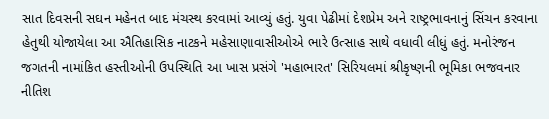સાત દિવસની સઘન મહેનત બાદ મંચસ્થ કરવામાં આવ્યું હતું. યુવા પેઢીમાં દેશપ્રેમ અને રાષ્ટ્રભાવનાનું સિંચન કરવાના હેતુથી યોજાયેલા આ ઐતિહાસિક નાટકને મહેસાણાવાસીઓએ ભારે ઉત્સાહ સાથે વધાવી લીધું હતું. મનોરંજન જગતની નામાંકિત હસ્તીઓની ઉપસ્થિતિ આ ખાસ પ્રસંગે 'મહાભારત' સિરિયલમાં શ્રીકૃષ્ણની ભૂમિકા ભજવનાર નીતિશ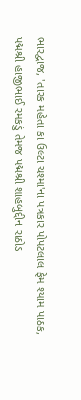ભારદ્વાજ, 'તારક મહેતા કા ઉલ્ટા ચશ્મા'ના પત્રકાર પોપટલાલ ફેમ શ્યામ પાઠક, પદ્મશ્રી હાજીભાઈ રમકડું તેમજ પદ્મશ્રી શાહબુદ્દીન રાઠોડ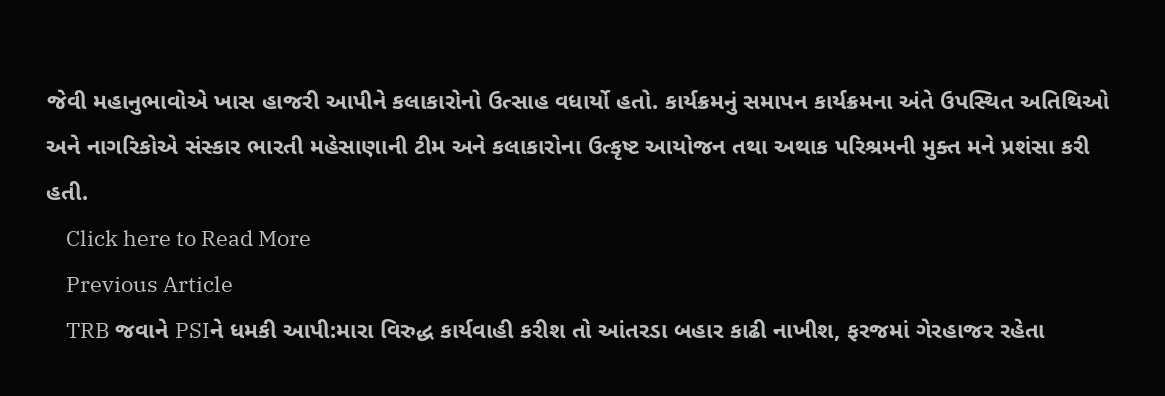જેવી મહાનુભાવોએ ખાસ હાજરી આપીને કલાકારોનો ઉત્સાહ વધાર્યો હતો. કાર્યક્રમનું સમાપન કાર્યક્રમના અંતે ઉપસ્થિત અતિથિઓ અને નાગરિકોએ સંસ્કાર ભારતી મહેસાણાની ટીમ અને કલાકારોના ઉત્કૃષ્ટ આયોજન તથા અથાક પરિશ્રમની મુક્ત મને પ્રશંસા કરી હતી.
    Click here to Read More
    Previous Article
    TRB જવાને PSIને ધમકી આપી:મારા વિરુદ્ધ કાર્યવાહી કરીશ તો આંતરડા બહાર કાઢી નાખીશ, ફરજમાં ગેરહાજર રહેતા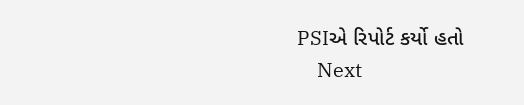PSIએ રિપોર્ટ કર્યો હતો
    Next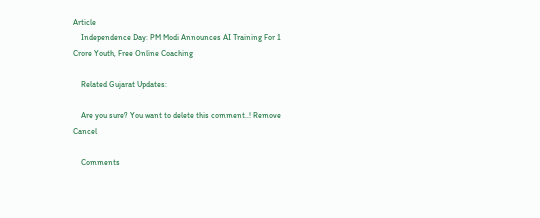Article
    Independence Day: PM Modi Announces AI Training For 1 Crore Youth, Free Online Coaching

    Related Gujarat Updates:

    Are you sure? You want to delete this comment..! Remove Cancel

    Comments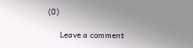(0)

      Leave a comment